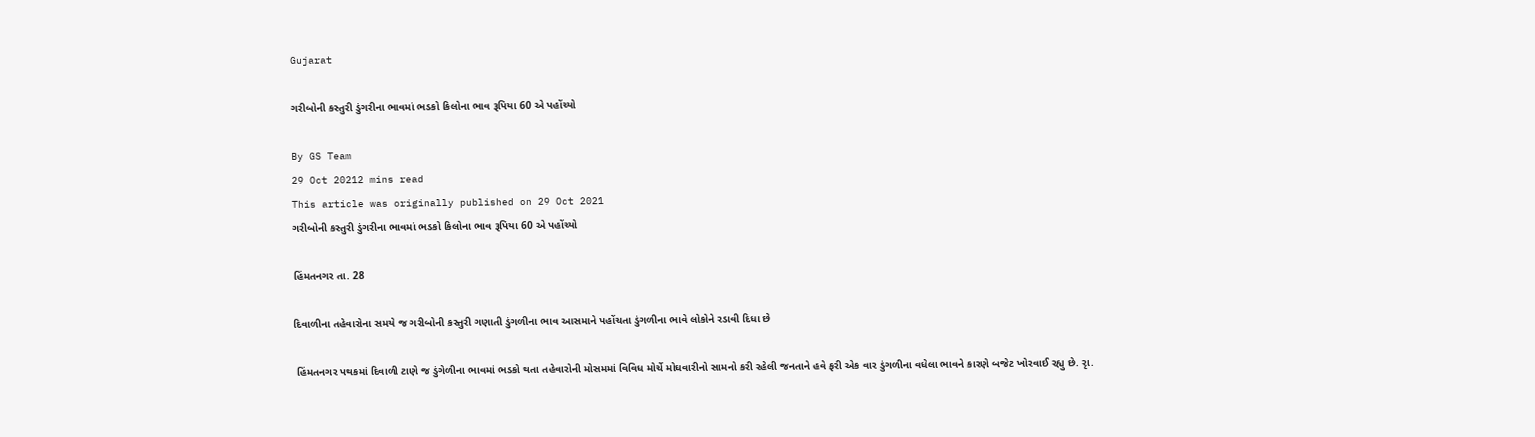Gujarat

ગરીબોની કસ્તુરી ડુંગરીના ભાવમાં ભડકો કિલોના ભાવ રૂપિયા 60 એ પહોંચ્યો

By GS Team
29 Oct 20212 mins read
This article was originally published on 29 Oct 2021
ગરીબોની કસ્તુરી ડુંગરીના ભાવમાં ભડકો કિલોના ભાવ રૂપિયા 60 એ પહોંચ્યો

હિંમતનગર તા. 28

દિવાળીના તહેવારોના સમયે જ ગરીબોની કસ્તુરી ગણાતી ડુંગળીના ભાવ આસમાને પહોંચતા ડુંગળીના ભાવે લોકોને રડાવી દિધા છે

 હિંમતનગર પથકમાં દિવાળી ટાણે જ ડુંગેળીના ભાવમાં ભડકો થતા તહેવારોની મોસમમાં વિવિધ મોર્ચે મોઘવારીનો સામનો કરી રહેલી જનતાને હવે ફરી એક વાર ડુંગળીના વધેલા ભાવને કારણે બજેટ ખોરવાઈ રહ્યુ છે. રૃા.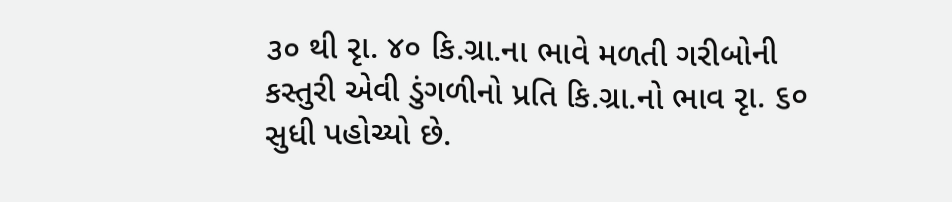૩૦ થી રૃા. ૪૦ કિ.ગ્રા.ના ભાવે મળતી ગરીબોની કસ્તુરી એવી ડુંગળીનો પ્રતિ કિ.ગ્રા.નો ભાવ રૃા. ૬૦ સુધી પહોચ્યો છે.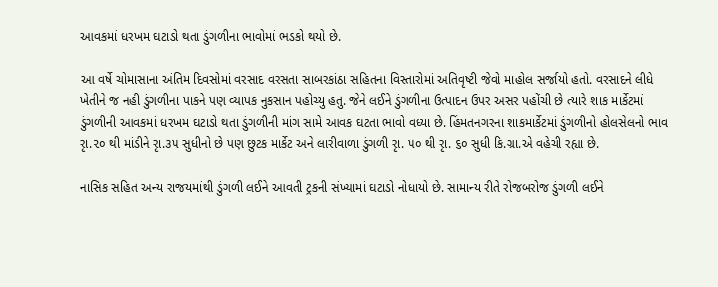આવકમાં ધરખમ ઘટાડો થતા ડુંગળીના ભાવોમાં ભડકો થયો છે.

આ વર્ષે ચોમાસાના અંતિમ દિવસોમાં વરસાદ વરસતા સાબરકાંઠા સહિતના વિસ્તારોમાં અતિવૃષ્ટી જેવો માહોલ સર્જાયો હતો. વરસાદને લીધે ખેતીને જ નહી ડુંગળીના પાકને પણ વ્યાપક નુકસાન પહોચ્યુ હતુ. જેને લઈને ડુંગળીના ઉત્પાદન ઉપર અસર પહોંચી છે ત્યારે શાક માર્કેટમાં ડુંગળીની આવકમાં ધરખમ ઘટાડો થતા ડુંગળીની માંગ સામે આવક ઘટતા ભાવો વધ્યા છે. હિંમતનગરના શાકમાર્કેટમાં ડુંગળીનો હોલસેલનો ભાવ રૃા.૨૦ થી માંડીને રૃા.૩૫ સુધીનો છે પણ છુટક માર્કેટ અને લારીવાળા ડુંગળી રૃા. ૫૦ થી રૃા. ૬૦ સુધી કિ.ગ્રા.એ વહેચી રહ્યા છે.

નાસિક સહિત અન્ય રાજયમાંથી ડુંગળી લઈને આવતી ટ્રકની સંખ્યામાં ઘટાડો નોધાયો છે. સામાન્ય રીતે રોજબરોજ ડુંગળી લઈને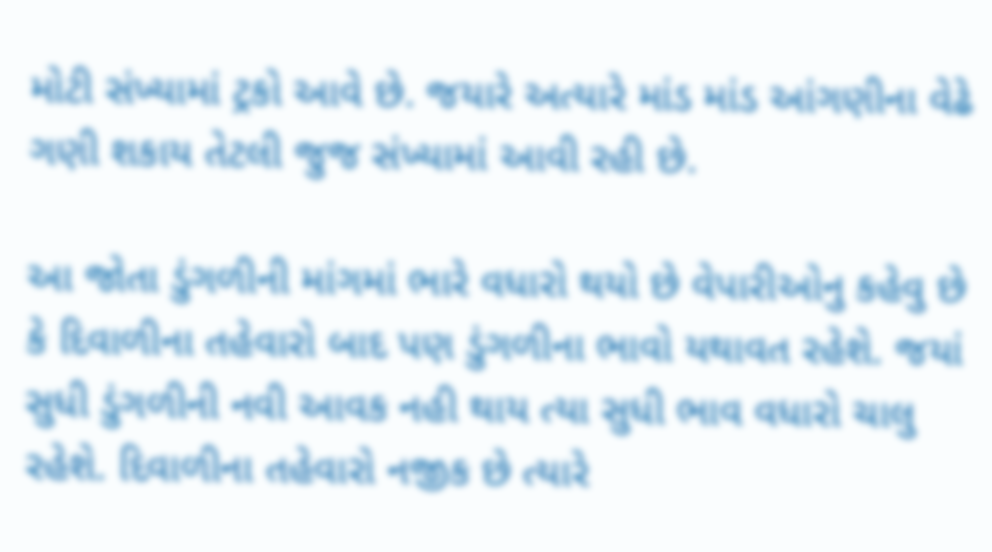મોટી સંખ્યામાં ટ્રકો આવે છે. જયારે અત્યારે માંડ માંડ આંગણીના વેઢે ગણી શકાય તેટલી જુજ સંખ્યામાં આવી રહી છે.

આ જોતા ડુંગળીની માંગમાં ભારે વધારો થયો છે વેપારીઓનુ કહેવુ છે કે દિવાળીના તહેવારો બાદ પણ ડુંગળીના ભાવો યથાવત રહેશે. જયાં સુધી ડુંગળીની નવી આવક નહી થાય ત્યા સુધી ભાવ વધારો ચાલુ રહેશે. દિવાળીના તહેવારો નજીક છે ત્યારે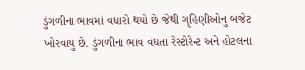ડુંગળીના ભાવમાં વધારો થયો છે જેથી ગૃહિણીઓનુ બજેટ ખોરવાયુ છે. ડુંગળીના ભાવ વધતા રેસ્ટોરેન્ટ અને હોટલના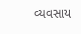વ્યવસાય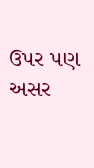ઉપર પણ અસર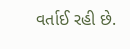વર્તાઈ રહી છે.